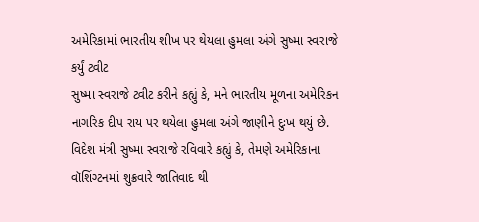અમેરિકામાં ભારતીય શીખ પર થેયલા હુમલા અંગે સુષ્મા સ્વરાજે કર્યું ટ્વીટ
સુષ્મા સ્વરાજે ટ્વીટ કરીને કહ્યું કે, મને ભારતીય મૂળના અમેરિકન નાગરિક દીપ રાય પર થયેલા હુમલા અંગે જાણીને દુઃખ થયું છે.
વિદેશ મંત્રી સુષ્મા સ્વરાજે રવિવારે કહ્યું કે, તેમણે અમેરિકાના વૉશિંગ્ટનમાં શુક્રવારે જાતિવાદ થી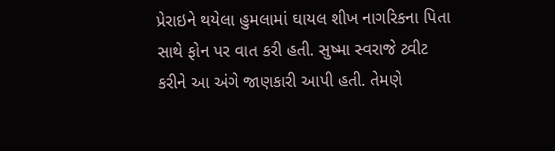પ્રેરાઇને થયેલા હુમલામાં ઘાયલ શીખ નાગરિકના પિતા સાથે ફોન પર વાત કરી હતી. સુષ્મા સ્વરાજે ટ્વીટ કરીને આ અંગે જાણકારી આપી હતી. તેમણે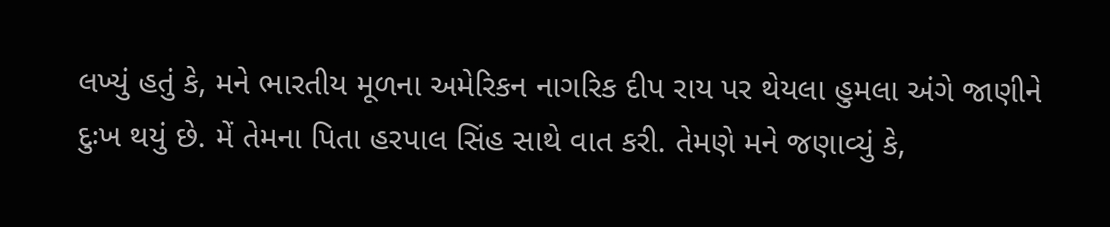લખ્યું હતું કે, મને ભારતીય મૂળના અમેરિકન નાગરિક દીપ રાય પર થેયલા હુમલા અંગે જાણીને દુઃખ થયું છે. મેં તેમના પિતા હરપાલ સિંહ સાથે વાત કરી. તેમણે મને જણાવ્યું કે,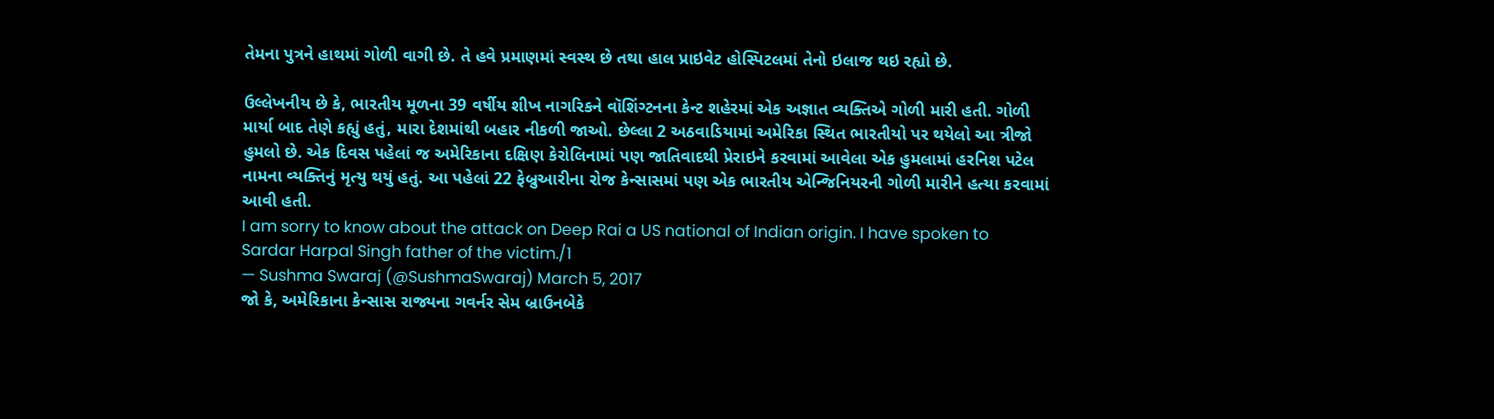તેમના પુત્રને હાથમાં ગોળી વાગી છે. તે હવે પ્રમાણમાં સ્વસ્થ છે તથા હાલ પ્રાઇવેટ હોસ્પિટલમાં તેનો ઇલાજ થઇ રહ્યો છે.

ઉલ્લેખનીય છે કે, ભારતીય મૂળના 39 વર્ષીય શીખ નાગરિકને વૉશિંગ્ટનના કેન્ટ શહેરમાં એક અજ્ઞાત વ્યક્તિએ ગોળી મારી હતી. ગોળી માર્યા બાદ તેણે કહ્યું હતું, મારા દેશમાંથી બહાર નીકળી જાઓ. છેલ્લા 2 અઠવાડિયામાં અમેરિકા સ્થિત ભારતીયો પર થયેલો આ ત્રીજો હુમલો છે. એક દિવસ પહેલાં જ અમેરિકાના દક્ષિણ કેરોલિનામાં પણ જાતિવાદથી પ્રેરાઇને કરવામાં આવેલા એક હુમલામાં હરનિશ પટેલ નામના વ્યક્તિનું મૃત્યુ થયું હતું. આ પહેલાં 22 ફેબ્રુઆરીના રોજ કેન્સાસમાં પણ એક ભારતીય એન્જિનિયરની ગોળી મારીને હત્યા કરવામાં આવી હતી.
I am sorry to know about the attack on Deep Rai a US national of Indian origin. I have spoken to Sardar Harpal Singh father of the victim./1
— Sushma Swaraj (@SushmaSwaraj) March 5, 2017
જો કે, અમેરિકાના કેન્સાસ રાજ્યના ગવર્નર સેમ બ્રાઉનબેકે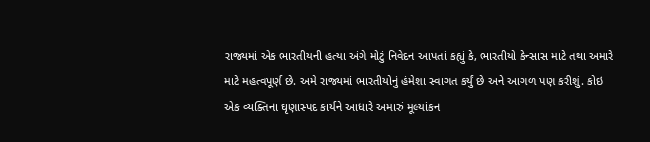રાજ્યમાં એક ભારતીયની હત્યા અંગે મોટું નિવેદન આપતાં કહ્યું કે, ભારતીયો કેન્સાસ માટે તથા અમારે માટે મહત્વપૂર્ણ છે. અમે રાજ્યમાં ભારતીયોનું હંમેશા સ્વાગત કર્યું છે અને આગળ પણ કરીશું. કોઇ એક વ્યક્તિના ઘૃણાસ્પદ કાર્યને આધારે અમારું મૂલ્યાંકન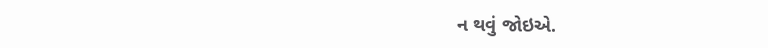ન થવું જોઇએ.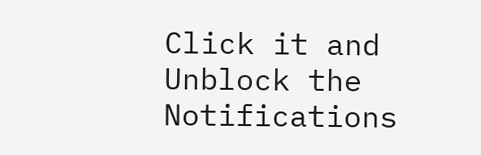Click it and Unblock the Notifications